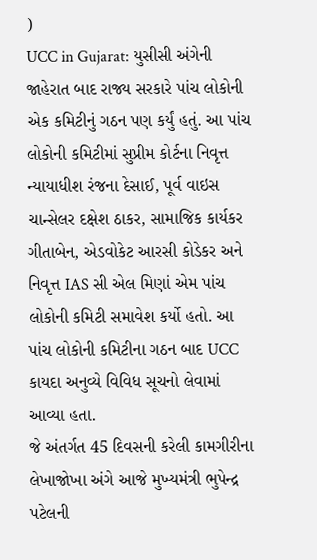)
UCC in Gujarat: યુસીસી અંગેની જાહેરાત બાદ રાજ્ય સરકારે પાંચ લોકોની એક કમિટીનું ગઠન પણ કર્યું હતું. આ પાંચ લોકોની કમિટીમાં સુપ્રીમ કોર્ટના નિવૃત્ત ન્યાયાધીશ રંજના દેસાઈ, પૂર્વ વાઇસ ચાન્સેલર દક્ષેશ ઠાકર, સામાજિક કાર્યકર ગીતાબેન, એડવોકેટ આરસી કોડેકર અને નિવૃત્ત IAS સી એલ મિણાં એમ પાંચ લોકોની કમિટી સમાવેશ કર્યો હતો. આ પાંચ લોકોની કમિટીના ગઠન બાદ UCC કાયદા અનુવ્યે વિવિધ સૂચનો લેવામાં આવ્યા હતા.
જે અંતર્ગત 45 દિવસની કરેલી કામગીરીના લેખાજોખા અંગે આજે મુખ્યમંત્રી ભુપેન્દ્ર પટેલની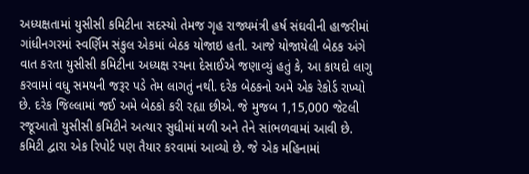અધ્યક્ષતામાં યુસીસી કમિટીના સદસ્યો તેમજ ગૃહ રાજ્યમંત્રી હર્ષ સંઘવીની હાજરીમાં ગાંધીનગરમાં સ્વર્ણિમ સંકુલ એકમાં બેઠક યોજાઇ હતી. આજે યોજાયેલી બેઠક અંગે વાત કરતા યુસીસી કમિટીના અધ્યક્ષ રચના દેસાઈએ જણાવ્યું હતું કે, આ કાયદો લાગુ કરવામાં વધુ સમયની જરૂર પડે તેમ લાગતું નથી. દરેક બેઠકનો અમે એક રેકોર્ડ રાખ્યો છે. દરેક જિલ્લામાં જઈ અમે બેઠકો કરી રહ્યા છીએ. જે મુજબ 1,15,000 જેટલી રજૂઆતો યુસીસી કમિટીને અત્યાર સુધીમાં મળી અને તેને સાંભળવામાં આવી છે.
કમિટી દ્વારા એક રિપોર્ટ પણ તૈયાર કરવામાં આવ્યો છે. જે એક મહિનામાં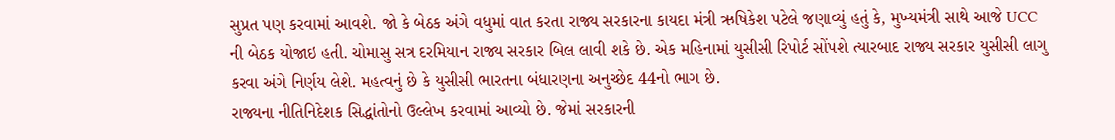સુપ્રત પણ કરવામાં આવશે. જો કે બેઠક અંગે વધુમાં વાત કરતા રાજ્ય સરકારના કાયદા મંત્રી ઋષિકેશ પટેલે જણાવ્યું હતું કે, મુખ્યમંત્રી સાથે આજે UCC ની બેઠક યોજાઇ હતી. ચોમાસુ સત્ર દરમિયાન રાજ્ય સરકાર બિલ લાવી શકે છે. એક મહિનામાં યુસીસી રિપોર્ટ સોંપશે ત્યારબાદ રાજ્ય સરકાર યુસીસી લાગુ કરવા અંગે નિર્ણય લેશે. મહત્વનું છે કે યુસીસી ભારતના બંધારણના અનુચ્છેદ 44નો ભાગ છે.
રાજ્યના નીતિનિદેશક સિદ્ધાંતોનો ઉલ્લેખ કરવામાં આવ્યો છે. જેમાં સરકારની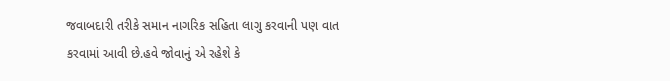જવાબદારી તરીકે સમાન નાગરિક સહિતા લાગુ કરવાની પણ વાત કરવામાં આવી છે.હવે જોવાનું એ રહેશે કે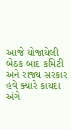આજે યોજાયેલી બેઠક બાદ કમિટી અને રાજ્ય સરકાર હવે ક્યારે કાયદા અંગે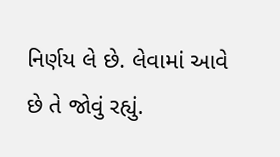નિર્ણય લે છે. લેવામાં આવે છે તે જોવું રહ્યું.